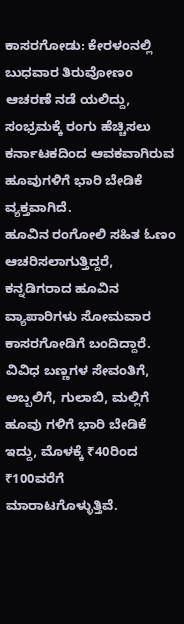ಕಾಸರಗೋಡು: ಕೇರಳಂನಲ್ಲಿ ಬುಧವಾರ ತಿರುವೋಣಂ ಆಚರಣೆ ನಡೆ ಯಲಿದ್ದು, ಸಂಭ್ರಮಕ್ಕೆ ರಂಗು ಹೆಚ್ಚಿಸಲು ಕರ್ನಾಟಕದಿಂದ ಆವಕವಾಗಿರುವ ಹೂವುಗಳಿಗೆ ಭಾರಿ ಬೇಡಿಕೆ ವ್ಯಕ್ತವಾಗಿದೆ.
ಹೂವಿನ ರಂಗೋಲಿ ಸಹಿತ ಓಣಂ ಆಚರಿಸಲಾಗುತ್ತಿದ್ದರೆ, ಕನ್ನಡಿಗರಾದ ಹೂವಿನ ವ್ಯಾಪಾರಿಗಳು ಸೋಮವಾರ ಕಾಸರಗೋಡಿಗೆ ಬಂದಿದ್ದಾರೆ.
ವಿವಿಧ ಬಣ್ಣಗಳ ಸೇವಂತಿಗೆ, ಅಬ್ಬಲಿಗೆ, ಗುಲಾಬಿ, ಮಲ್ಲಿಗೆ ಹೂವು ಗಳಿಗೆ ಭಾರಿ ಬೇಡಿಕೆ ಇದ್ದು, ಮೊಳಕ್ಕೆ ₹40ರಿಂದ ₹100ವರೆಗೆ ಮಾರಾಟಗೊಳ್ಳುತ್ತಿವೆ.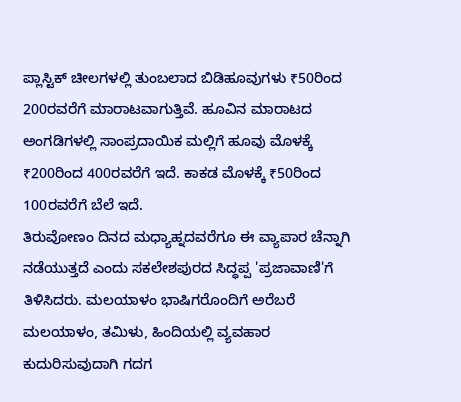ಪ್ಲಾಸ್ಟಿಕ್ ಚೀಲಗಳಲ್ಲಿ ತುಂಬಲಾದ ಬಿಡಿಹೂವುಗಳು ₹50ರಿಂದ 200ರವರೆಗೆ ಮಾರಾಟವಾಗುತ್ತಿವೆ. ಹೂವಿನ ಮಾರಾಟದ ಅಂಗಡಿಗಳಲ್ಲಿ ಸಾಂಪ್ರದಾಯಿಕ ಮಲ್ಲಿಗೆ ಹೂವು ಮೊಳಕ್ಕೆ ₹200ರಿಂದ 400ರವರೆಗೆ ಇದೆ. ಕಾಕಡ ಮೊಳಕ್ಕೆ ₹50ರಿಂದ 100ರವರೆಗೆ ಬೆಲೆ ಇದೆ.
ತಿರುವೋಣಂ ದಿನದ ಮಧ್ಯಾಹ್ನದವರೆಗೂ ಈ ವ್ಯಾಪಾರ ಚೆನ್ನಾಗಿ ನಡೆಯುತ್ತದೆ ಎಂದು ಸಕಲೇಶಪುರದ ಸಿದ್ಧಪ್ಪ 'ಪ್ರಜಾವಾಣಿ'ಗೆ ತಿಳಿಸಿದರು. ಮಲಯಾಳಂ ಭಾಷಿಗರೊಂದಿಗೆ ಅರೆಬರೆ ಮಲಯಾಳಂ, ತಮಿಳು, ಹಿಂದಿಯಲ್ಲಿ ವ್ಯವಹಾರ ಕುದುರಿಸುವುದಾಗಿ ಗದಗ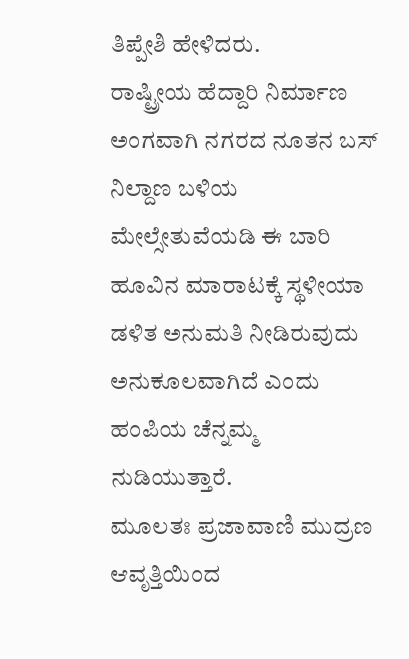ತಿಪ್ಪೇಶಿ ಹೇಳಿದರು.
ರಾಷ್ಟ್ರೀಯ ಹೆದ್ದಾರಿ ನಿರ್ಮಾಣ ಅಂಗವಾಗಿ ನಗರದ ನೂತನ ಬಸ್ ನಿಲ್ದಾಣ ಬಳಿಯ ಮೇಲ್ಸೇತುವೆಯಡಿ ಈ ಬಾರಿ ಹೂವಿನ ಮಾರಾಟಕ್ಕೆ ಸ್ಥಳೀಯಾ ಡಳಿತ ಅನುಮತಿ ನೀಡಿರುವುದು ಅನುಕೂಲವಾಗಿದೆ ಎಂದು ಹಂಪಿಯ ಚೆನ್ನಮ್ಮ ನುಡಿಯುತ್ತಾರೆ.
ಮೂಲತಃ ಪ್ರಜಾವಾಣಿ ಮುದ್ರಣ ಆವೃತ್ತಿಯಿಂದ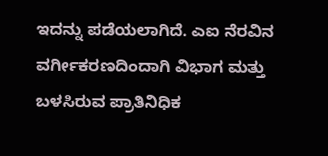ಇದನ್ನು ಪಡೆಯಲಾಗಿದೆ. ಎಐ ನೆರವಿನ ವರ್ಗೀಕರಣದಿಂದಾಗಿ ವಿಭಾಗ ಮತ್ತು ಬಳಸಿರುವ ಪ್ರಾತಿನಿಧಿಕ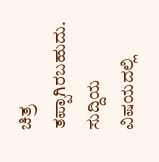ಚಿತ್ರ ತಪ್ಪಾಗಿರಬಹುದು. ಸುದ್ದಿಯ ವಿಷಯದಲ್ಲಿ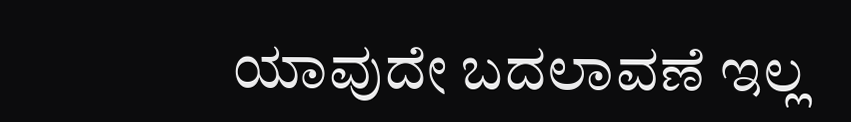ಯಾವುದೇ ಬದಲಾವಣೆ ಇಲ್ಲ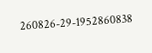260826-29-1952860838